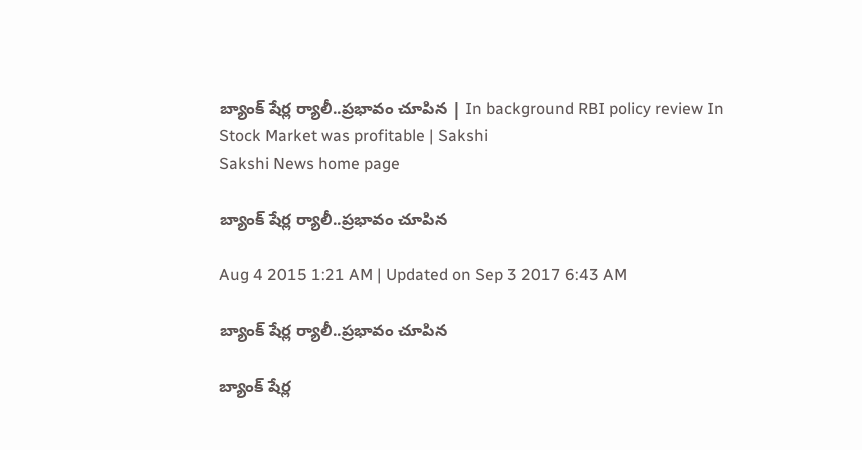బ్యాంక్ షేర్ల ర్యాలీ..ప్రభావం చూపిన | In background RBI policy review In Stock Market was profitable | Sakshi
Sakshi News home page

బ్యాంక్ షేర్ల ర్యాలీ..ప్రభావం చూపిన

Aug 4 2015 1:21 AM | Updated on Sep 3 2017 6:43 AM

బ్యాంక్ షేర్ల ర్యాలీ..ప్రభావం చూపిన

బ్యాంక్ షేర్ల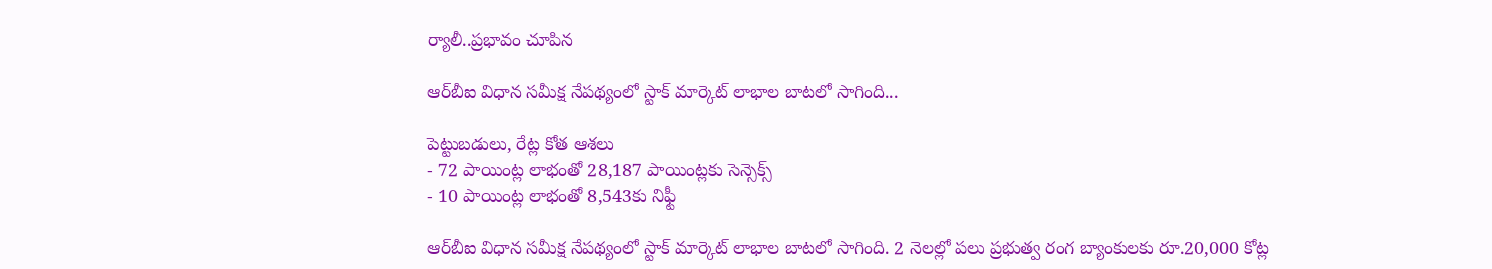ర్యాలీ..ప్రభావం చూపిన

ఆర్‌బీఐ విధాన సమీక్ష నేపథ్యంలో స్టాక్ మార్కెట్ లాభాల బాటలో సాగింది...

పెట్టుబడులు, రేట్ల కోత ఆశలు
- 72 పాయింట్ల లాభంతో 28,187 పాయింట్లకు సెన్సెక్స్
- 10 పాయింట్ల లాభంతో 8,543కు నిఫ్టీ

ఆర్‌బీఐ విధాన సమీక్ష నేపథ్యంలో స్టాక్ మార్కెట్ లాభాల బాటలో సాగింది. 2 నెలల్లో పలు ప్రభుత్వ రంగ బ్యాంకులకు రూ.20,000 కోట్ల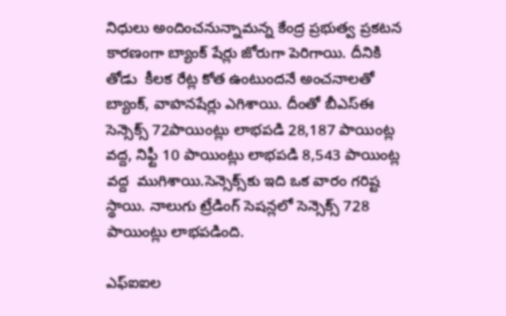నిధులు అందించనున్నామన్న కేంద్ర ప్రభుత్వ ప్రకటన కారణంగా బ్యాంక్ షేర్లు జోరుగా పెరిగాయి. దీనికి తోడు  కీలక రేట్ల కోత ఉంటుందనే అంచనాలతో బ్యాంక్, వాహనషేర్లు ఎగిశాయి. దీంతో బీఎస్‌ఈ సెన్సెక్స్ 72పాయింట్లు లాభపడి 28,187 పాయింట్ల వద్ద, నిఫ్టీ 10 పాయింట్లు లాభపడి 8,543 పాయింట్ల వద్ద  ముగిశాయి.సెన్సెక్స్‌కు ఇది ఒక వారం గరిష్ట స్థాయి. నాలుగు ట్రేడింగ్ సెషన్లలో సెన్సెక్స్ 728 పాయింట్లు లాభపడింది.

ఎఫ్‌ఐఐల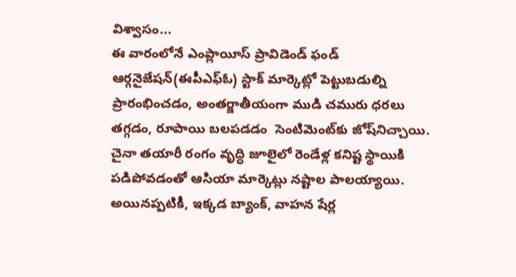విశ్వాసం...
ఈ వారంలోనే ఎంప్లాయీస్ ప్రావిడెండ్ ఫండ్ ఆర్గనైజేషన్(ఈపీఎఫ్‌ఓ) స్టాక్ మార్కెట్లో పెట్టుబడుల్ని ప్రారంభించడం, అంతర్జాతీయంగా ముడి చమురు ధరలు తగ్గడం, రూపాయి బలపడడం  సెంటిమెంట్‌కు జోష్‌నిచ్చాయి. చైనా తయారీ రంగం వృద్ధి జూలైలో రెండేళ్ల కనిష్ట స్థాయికి పడిపోవడంతో ఆసియా మార్కెట్లు నష్టాల పాలయ్యాయి. అయినప్పటికీ, ఇక్కడ బ్యాంక్, వాహన షేర్ల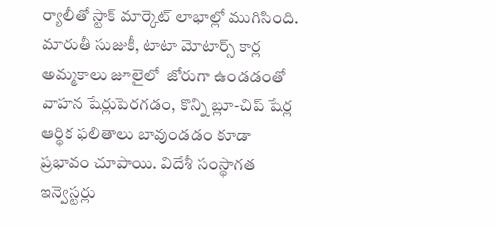ర్యాలీతో స్టాక్ మార్కెట్ లాభాల్లో ముగిసింది. మారుతీ సుజుకీ, టాటా మోటార్స్ కార్ల అమ్మకాలు జూలైలో  జోరుగా ఉండడంతో వాహన షేర్లుపెరగడం, కొన్ని బ్లూ-చిప్ షేర్ల ఆర్థిక ఫలితాలు బావుండడం కూడా ప్రభావం చూపాయి. విదేశీ సంస్థాగత ఇన్వెస్టర్లు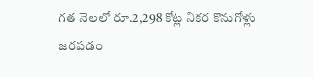గత నెలలో రూ.2,298 కోట్ల నికర కొనుగోళ్లు జరపడం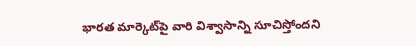భారత మార్కెట్‌పై వారి విశ్వాసాన్ని సూచిస్తోందని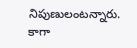నిపుణులంటన్నారు. కాగా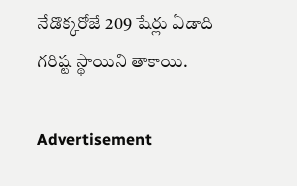నేడొక్కరోజే 209 షేర్లు ఏడాది గరిష్ట స్థాయిని తాకాయి.

Advertisement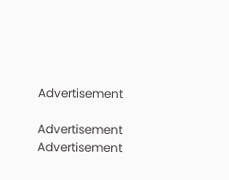Advertisement

Advertisement
Advertisement